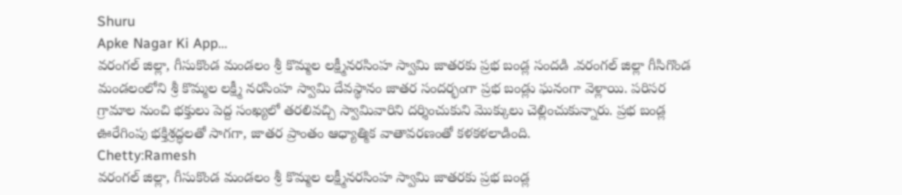Shuru
Apke Nagar Ki App…
వరంగల్ జిల్లా, గీసుకొండ మండలం శ్రీ కొమ్మల లక్ష్మీనరసింహ స్వామి జాతరకు ప్రభ బండ్ల సందడి .వరంగల్ జిల్లా గీసిగొండ మండలంలోని శ్రీ కొమ్మల లక్ష్మీ నరసింహ స్వామి దేవస్థానం జాతర సందర్భంగా ప్రభ బండ్లు ఘనంగా వెళ్లాయి. పరిసర గ్రామాల నుంచి భక్తులు పెద్ద సంఖ్యలో తరలివచ్చి స్వామివారిని దర్శించుకుని మొక్కులు చెల్లించుకున్నారు. ప్రభ బండ్ల ఊరేగింపు భక్తిశ్రద్ధలతో సాగగా, జాతర ప్రాంతం ఆధ్యాత్మిక వాతావరణంతో కళకళలాడింది.
Chetty:Ramesh
వరంగల్ జిల్లా, గీసుకొండ మండలం శ్రీ కొమ్మల లక్ష్మీనరసింహ స్వామి జాతరకు ప్రభ బండ్ల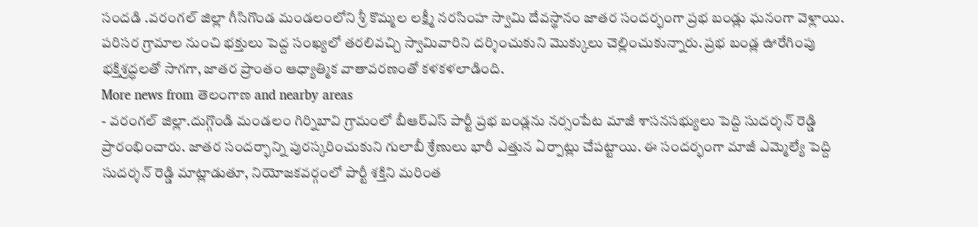సందడి .వరంగల్ జిల్లా గీసిగొండ మండలంలోని శ్రీ కొమ్మల లక్ష్మీ నరసింహ స్వామి దేవస్థానం జాతర సందర్భంగా ప్రభ బండ్లు ఘనంగా వెళ్లాయి. పరిసర గ్రామాల నుంచి భక్తులు పెద్ద సంఖ్యలో తరలివచ్చి స్వామివారిని దర్శించుకుని మొక్కులు చెల్లించుకున్నారు. ప్రభ బండ్ల ఊరేగింపు భక్తిశ్రద్ధలతో సాగగా, జాతర ప్రాంతం ఆధ్యాత్మిక వాతావరణంతో కళకళలాడింది.
More news from తెలంగాణ and nearby areas
- వరంగల్ జిల్లా.దుగ్గొండి మండలం గిర్నిబావి గ్రామంలో బీఆర్ఎస్ పార్టీ ప్రభ బండ్లను నర్సంపేట మాజీ శాసనసభ్యులు పెద్ది సుదర్శన్ రెడ్డి ప్రారంభించారు. జాతర సందర్భాన్ని పురస్కరించుకుని గులాబీ శ్రేణులు భారీ ఎత్తున ఏర్పాట్లు చేపట్టాయి. ఈ సందర్భంగా మాజీ ఎమ్మెల్యే పెద్ది సుదర్శన్ రెడ్డి మాట్లాడుతూ, నియోజకవర్గంలో పార్టీ శక్తిని మరింత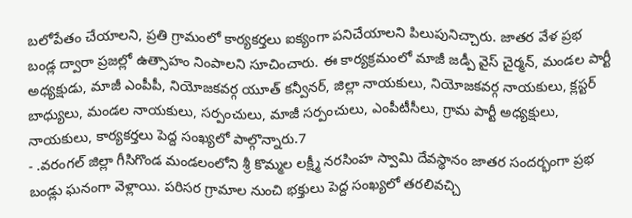బలోపేతం చేయాలని, ప్రతి గ్రామంలో కార్యకర్తలు ఐక్యంగా పనిచేయాలని పిలుపునిచ్చారు. జాతర వేళ ప్రభ బండ్ల ద్వారా ప్రజల్లో ఉత్సాహం నింపాలని సూచించారు. ఈ కార్యక్రమంలో మాజీ జడ్పీ వైస్ చైర్మన్, మండల పార్టీ అధ్యక్షుడు, మాజీ ఎంపీపీ, నియోజకవర్గ యూత్ కన్వీనర్, జిల్లా నాయకులు, నియోజకవర్గ నాయకులు, క్లస్టర్ బాధ్యులు, మండల నాయకులు, సర్పంచులు, మాజీ సర్పంచులు, ఎంపీటీసీలు, గ్రామ పార్టీ అధ్యక్షులు, నాయకులు, కార్యకర్తలు పెద్ద సంఖ్యలో పాల్గొన్నారు.7
- .వరంగల్ జిల్లా గీసిగొండ మండలంలోని శ్రీ కొమ్మల లక్ష్మీ నరసింహ స్వామి దేవస్థానం జాతర సందర్భంగా ప్రభ బండ్లు ఘనంగా వెళ్లాయి. పరిసర గ్రామాల నుంచి భక్తులు పెద్ద సంఖ్యలో తరలివచ్చి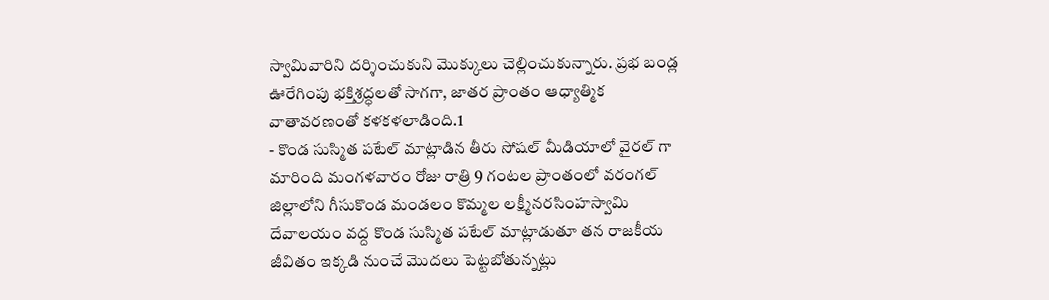స్వామివారిని దర్శించుకుని మొక్కులు చెల్లించుకున్నారు. ప్రభ బండ్ల ఊరేగింపు భక్తిశ్రద్ధలతో సాగగా, జాతర ప్రాంతం ఆధ్యాత్మిక వాతావరణంతో కళకళలాడింది.1
- కొండ సుస్మిత పటేల్ మాట్లాడిన తీరు సోషల్ మీడియాలో వైరల్ గా మారింది మంగళవారం రోజు రాత్రి 9 గంటల ప్రాంతంలో వరంగల్ జిల్లాలోని గీసుకొండ మండలం కొమ్మల లక్ష్మీనరసింహస్వామి దేవాలయం వద్ద కొండ సుస్మిత పటేల్ మాట్లాడుతూ తన రాజకీయ జీవితం ఇక్కడి నుంచే మొదలు పెట్టబోతున్నట్లు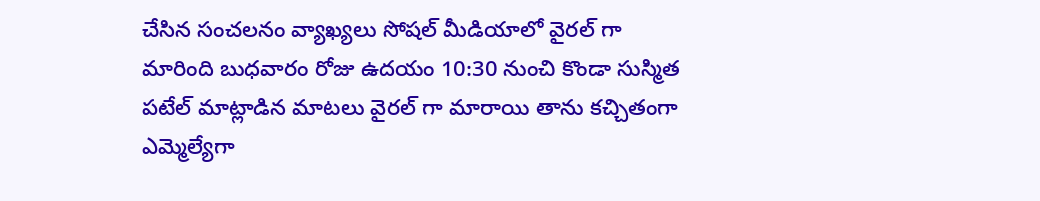చేసిన సంచలనం వ్యాఖ్యలు సోషల్ మీడియాలో వైరల్ గా మారింది బుధవారం రోజు ఉదయం 10:30 నుంచి కొండా సుస్మిత పటేల్ మాట్లాడిన మాటలు వైరల్ గా మారాయి తాను కచ్చితంగా ఎమ్మెల్యేగా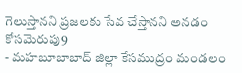గెలుస్తానని ప్రజలకు సేవ చేస్తానని అనడం కోసమెరుపు9
- మహబూబాబాద్ జిల్లా కేసముద్రం మండలం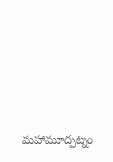మహామూద్పట్నం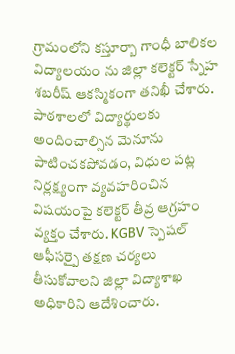గ్రామంలోని కస్తూర్బా గాంధీ బాలికల విద్యాలయం ను జిల్లా కలెక్టర్ స్నేహ శబరీష్ ఆకస్మికంగా తనిఖీ చేశారు. పాఠశాలలో విద్యార్థులకు అందించాల్సిన మెనూను పాటించకపోవడం, విధుల పట్ల నిర్లక్ష్యంగా వ్యవహరించిన విషయంపై కలెక్టర్ తీవ్ర ఆగ్రహం వ్యక్తం చేశారు. KGBV స్పెషల్ ఆఫీసర్పై తక్షణ చర్యలు తీసుకోవాలని జిల్లా విద్యాశాఖ అధికారిని ఆదేశించారు.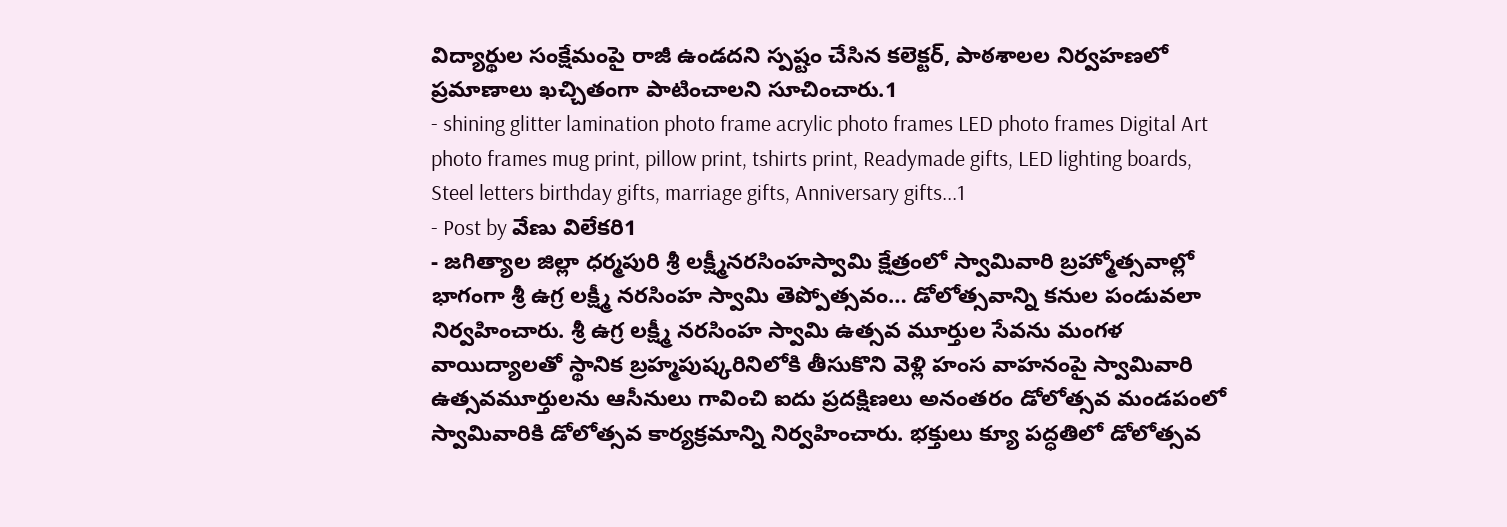విద్యార్థుల సంక్షేమంపై రాజీ ఉండదని స్పష్టం చేసిన కలెక్టర్, పాఠశాలల నిర్వహణలో ప్రమాణాలు ఖచ్చితంగా పాటించాలని సూచించారు.1
- shining glitter lamination photo frame acrylic photo frames LED photo frames Digital Art photo frames mug print, pillow print, tshirts print, Readymade gifts, LED lighting boards, Steel letters birthday gifts, marriage gifts, Anniversary gifts...1
- Post by వేణు విలేకరి1
- జగిత్యాల జిల్లా ధర్మపురి శ్రీ లక్ష్మీనరసింహస్వామి క్షేత్రంలో స్వామివారి బ్రహ్మోత్సవాల్లో భాగంగా శ్రీ ఉగ్ర లక్ష్మీ నరసింహ స్వామి తెప్పోత్సవం… డోలోత్సవాన్ని కనుల పండువలా నిర్వహించారు. శ్రీ ఉగ్ర లక్ష్మీ నరసింహ స్వామి ఉత్సవ మూర్తుల సేవను మంగళ వాయిద్యాలతో స్థానిక బ్రహ్మపుష్కరినిలోకి తీసుకొని వెళ్లి హంస వాహనంపై స్వామివారి ఉత్సవమూర్తులను ఆసీనులు గావించి ఐదు ప్రదక్షిణలు అనంతరం డోలోత్సవ మండపంలో స్వామివారికి డోలోత్సవ కార్యక్రమాన్ని నిర్వహించారు. భక్తులు క్యూ పద్ధతిలో డోలోత్సవ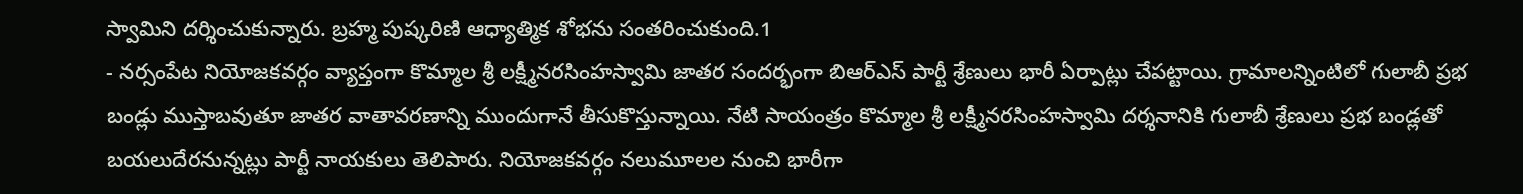స్వామిని దర్శించుకున్నారు. బ్రహ్మ పుష్కరిణి ఆధ్యాత్మిక శోభను సంతరించుకుంది.1
- నర్సంపేట నియోజకవర్గం వ్యాప్తంగా కొమ్మాల శ్రీ లక్ష్మీనరసింహస్వామి జాతర సందర్భంగా బిఆర్ఎస్ పార్టీ శ్రేణులు భారీ ఏర్పాట్లు చేపట్టాయి. గ్రామాలన్నింటిలో గులాబీ ప్రభ బండ్లు ముస్తాబవుతూ జాతర వాతావరణాన్ని ముందుగానే తీసుకొస్తున్నాయి. నేటి సాయంత్రం కొమ్మాల శ్రీ లక్ష్మీనరసింహస్వామి దర్శనానికి గులాబీ శ్రేణులు ప్రభ బండ్లతో బయలుదేరనున్నట్లు పార్టీ నాయకులు తెలిపారు. నియోజకవర్గం నలుమూలల నుంచి భారీగా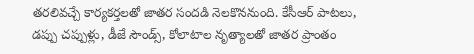తరలివచ్చే కార్యకర్తలతో జాతర సందడి నెలకొననుంది. కేసీఆర్ పాటలు, డప్పు చప్పుళ్లు, డీజే సౌండ్స్, కోలాటాల నృత్యాలతో జాతర ప్రాంతం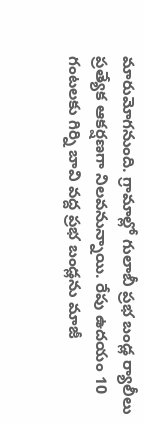మారుమోగనుంది. గ్రామాల్లో గులాబీ ప్రభ బండ్ల ర్యాలీలు ప్రత్యేక ఆకర్షణగా నిలవనున్నాయి. రేపు ఉదయం 10 గంటలకు గిర్ని బావి వద్ద ప్రభ బండ్లను మాజీ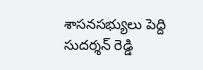శాసనసభ్యులు పెద్ది సుదర్శన్ రెడ్డి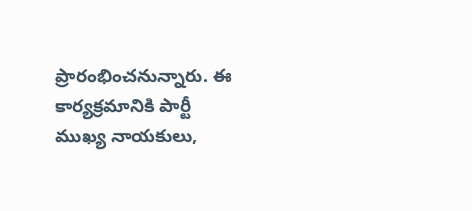ప్రారంభించనున్నారు. ఈ కార్యక్రమానికి పార్టీ ముఖ్య నాయకులు,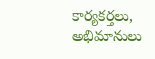కార్యకర్తలు, అభిమానులు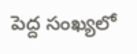పెద్ద సంఖ్యలో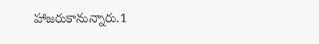హాజరుకానున్నారు.1